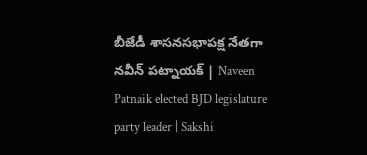బీజేడీ శాసనసభాపక్ష నేతగా నవీన్ పట్నాయక్ | Naveen Patnaik elected BJD legislature party leader | Sakshi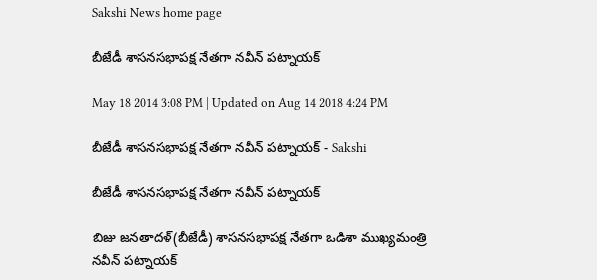Sakshi News home page

బీజేడీ శాసనసభాపక్ష నేతగా నవీన్ పట్నాయక్

May 18 2014 3:08 PM | Updated on Aug 14 2018 4:24 PM

బీజేడీ శాసనసభాపక్ష నేతగా నవీన్ పట్నాయక్ - Sakshi

బీజేడీ శాసనసభాపక్ష నేతగా నవీన్ పట్నాయక్

బిజు జనతాదళ్(బీజేడీ) శాసనసభాపక్ష నేతగా ఒడిశా ముఖ్యమంత్రి నవీన్ పట్నాయక్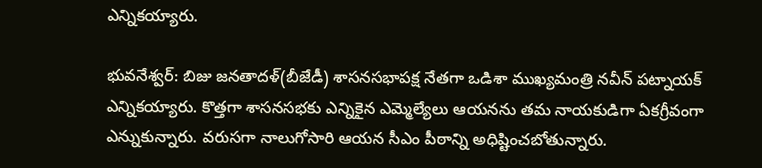ఎన్నికయ్యారు.

భువనేశ్వర్: బిజు జనతాదళ్(బీజేడీ) శాసనసభాపక్ష నేతగా ఒడిశా ముఖ్యమంత్రి నవీన్ పట్నాయక్ ఎన్నికయ్యారు. కొత్తగా శాసనసభకు ఎన్నికైన ఎమ్మెల్యేలు ఆయనను తమ నాయకుడిగా ఏకగ్రీవంగా ఎన్నుకున్నారు. వరుసగా నాలుగోసారి ఆయన సీఎం పీఠాన్ని అధిష్టించబోతున్నారు.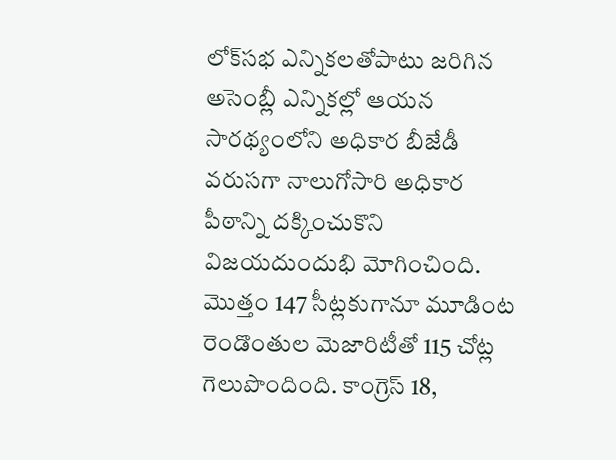లోక్‌సభ ఎన్నికలతోపాటు జరిగిన అసెంబ్లీ ఎన్నికల్లో ఆయన సారథ్యంలోని అధికార బీజేడీ వరుసగా నాలుగోసారి అధికార పీఠాన్ని దక్కించుకొని విజయదుందుభి మోగించింది. మొత్తం 147 సీట్లకుగానూ మూడింట రెండొంతుల మెజారిటీతో 115 చోట్ల గెలుపొందింది. కాంగ్రెస్ 18,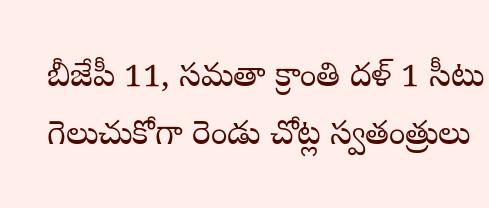బీజేపీ 11, సమతా క్రాంతి దళ్ 1 సీటు గెలుచుకోగా రెండు చోట్ల స్వతంత్రులు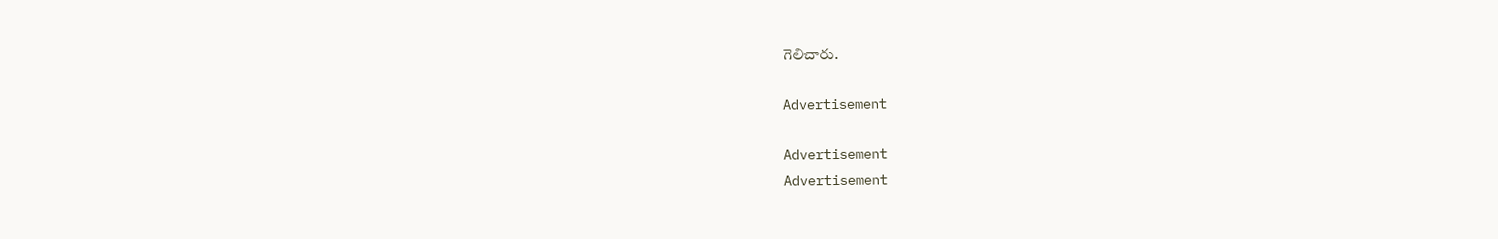గెలిచారు.

Advertisement

Advertisement
Advertisement